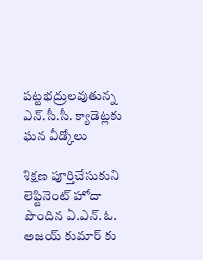పట్టభద్రులవుతున్న ఎన్.సీ.సీ. క్యాడెట్లకు ఘన వీడ్కోలు

శిక్షణ పూర్తిచేసుకుని లెఫ్టినెంట్ హోదా పొందిన ఏ.ఎన్.ఓ. అజయ్ కుమార్ కు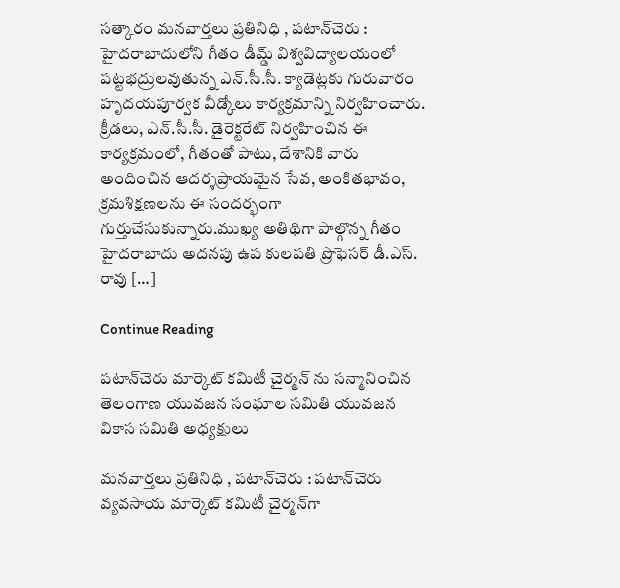సత్కారం మనవార్తలు ప్రతినిధి , పటాన్‌చెరు : హైదరాబాదులోని గీతం డీమ్డ్ విశ్వవిద్యాలయంలో పట్టభద్రులవుతున్న ఎన్.సీ.సీ. క్యాడెట్లకు గురువారం హృదయపూర్వక వీడ్కోలు కార్యక్రమాన్ని నిర్వహించారు. క్రీడలు, ఎన్.సీ.సీ. డైరెక్టరేట్ నిర్వహించిన ఈ కార్యక్రమంలో, గీతంతో పాటు, దేశానికి వారు అందించిన ఆదర్శప్రాయమైన సేవ, అంకితభావం, క్రమశిక్షణలను ఈ సందర్భంగా గుర్తుచేసుకున్నారు.ముఖ్య అతిథిగా పాల్గొన్న గీతం హైదరాబాదు అదనపు ఉప కులపతి ప్రొఫెసర్ డీ.ఎస్. రావు […]

Continue Reading

పటాన్‌చెరు మార్కెట్ కమిటీ చైర్మన్ ను సన్మానించిన తెలంగాణ యువజన సంఘాల సమితి యువజన వికాస సమితి అధ్యక్షులు

మనవార్తలు ప్రతినిధి , పటాన్‌చెరు : పటాన్‌చెరు వ్యవసాయ మార్కెట్ కమిటీ చైర్మన్‌గా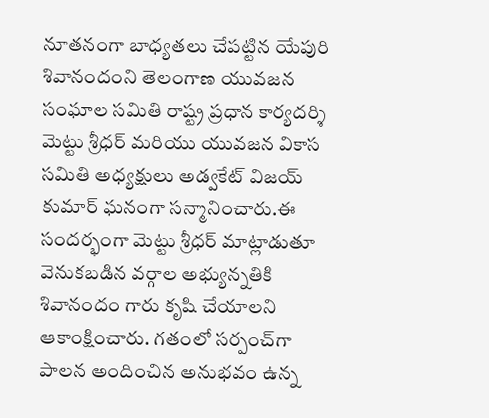నూతనంగా బాధ్యతలు చేపట్టిన యేపురి శివానందంని తెలంగాణ యువజన సంఘాల సమితి రాష్ట్ర ప్రధాన కార్యదర్శి మెట్టు శ్రీధర్ మరియు యువజన వికాస సమితి అధ్యక్షులు అడ్వకేట్ విజయ్ కుమార్ ఘనంగా సన్మానించారు.ఈ సందర్భంగా మెట్టు శ్రీధర్ మాట్లాడుతూ వెనుకబడిన వర్గాల అభ్యున్నతికి శివానందం గారు కృషి చేయాలని ఆకాంక్షించారు. గతంలో సర్పంచ్‌గా పాలన అందించిన అనుభవం ఉన్న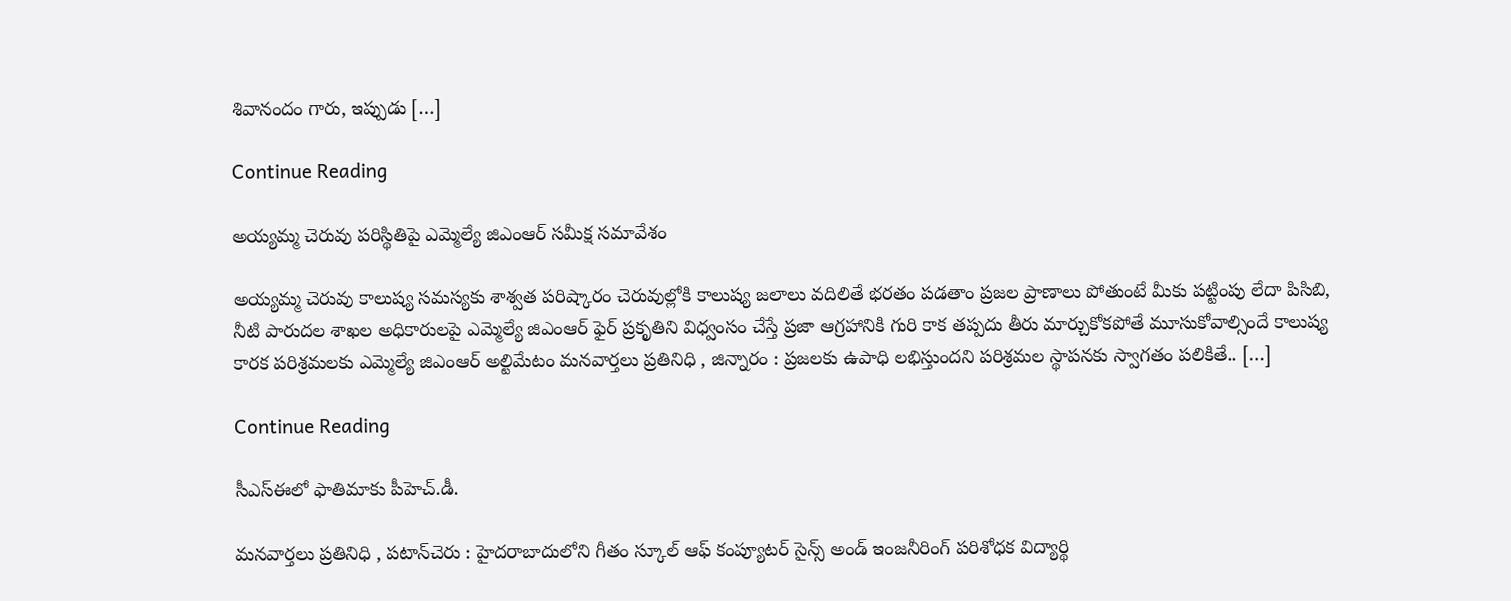శివానందం గారు, ఇప్పుడు […]

Continue Reading

అయ్యమ్మ చెరువు పరిస్థితిపై ఎమ్మెల్యే జిఎంఆర్ సమీక్ష సమావేశం

అయ్యమ్మ చెరువు కాలుష్య సమస్యకు శాశ్వత పరిష్కారం చెరువుల్లోకి కాలుష్య జలాలు వదిలితే భరతం పడతాం ప్రజల ప్రాణాలు పోతుంటే మీకు పట్టింపు లేదా పిసిబి, నీటి పారుదల శాఖల అధికారులపై ఎమ్మెల్యే జిఎంఆర్ ఫైర్ ప్రకృతిని విధ్వంసం చేస్తే ప్రజా ఆగ్రహానికి గురి కాక తప్పదు తీరు మార్చుకోకపోతే మూసుకోవాల్సిందే కాలుష్య కారక పరిశ్రమలకు ఎమ్మెల్యే జిఎంఆర్ అల్టిమేటం మనవార్తలు ప్రతినిధి , జిన్నారం : ప్రజలకు ఉపాధి లభిస్తుందని పరిశ్రమల స్థాపనకు స్వాగతం పలికితే.. […]

Continue Reading

సీఎస్ఈలో ఫాతిమాకు పీహెచ్.డీ.

మనవార్తలు ప్రతినిధి , పటాన్‌చెరు : హైదరాబాదులోని గీతం స్కూల్ ఆఫ్ కంప్యూటర్ సైన్స్ అండ్ ఇంజనీరింగ్ పరిశోధక విద్యార్థి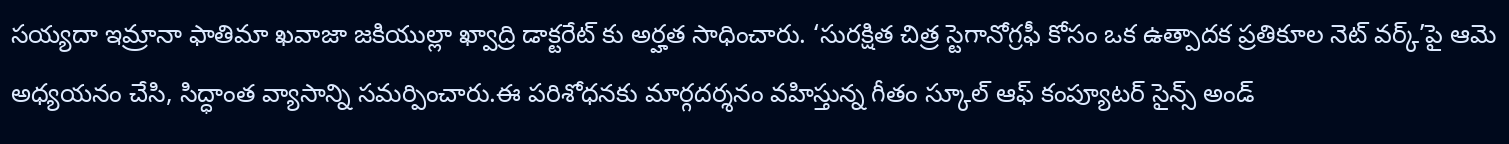సయ్యదా ఇమ్రానా ఫాతిమా ఖవాజా జకియుల్లా ఖ్వాద్రి డాక్టరేట్ కు అర్హత సాధించారు. ‘సురక్షిత చిత్ర స్టెగానోగ్రఫీ కోసం ఒక ఉత్పాదక ప్రతికూల నెట్ వర్క్’పై ఆమె అధ్యయనం చేసి, సిద్ధాంత వ్యాసాన్ని సమర్పించారు.ఈ పరిశోధనకు మార్గదర్శనం వహిస్తున్న గీతం స్కూల్ ఆఫ్ కంప్యూటర్ సైన్స్ అండ్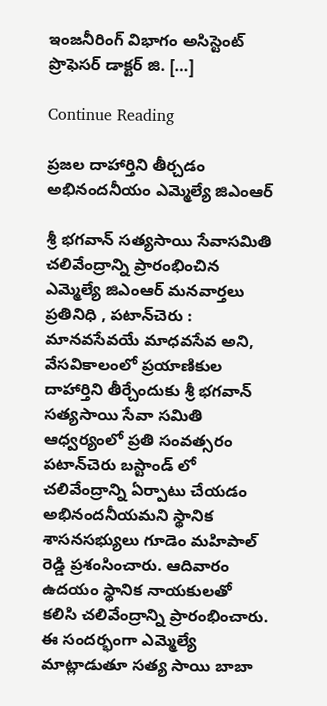ఇంజనీరింగ్ విభాగం అసిస్టెంట్ ప్రొఫెసర్ డాక్టర్ జి. […]

Continue Reading

ప్రజల దాహార్తిని తీర్చడం అభినందనీయం ఎమ్మెల్యే జిఎంఆర్

శ్రీ భగవాన్ సత్యసాయి సేవాసమితి చలివేంద్రాన్ని ప్రారంభించిన ఎమ్మెల్యే జిఎంఆర్ మనవార్తలు ప్రతినిధి , పటాన్‌చెరు : మానవసేవయే మాధవసేవ అని, వేసవికాలంలో ప్రయాణికుల దాహార్తిని తీర్చేందుకు శ్రీ భగవాన్ సత్యసాయి సేవా సమితి ఆధ్వర్యంలో ప్రతి సంవత్సరం పటాన్‌చెరు బస్టాండ్ లో చలివేంద్రాన్ని ఏర్పాటు చేయడం అభినందనీయమని స్థానిక శాసనసభ్యులు గూడెం మహిపాల్ రెడ్డి ప్రశంసించారు. ఆదివారం ఉదయం స్థానిక నాయకులతో కలిసి చలివేంద్రాన్ని ప్రారంభించారు. ఈ సందర్భంగా ఎమ్మెల్యే మాట్లాడుతూ సత్య సాయి బాబా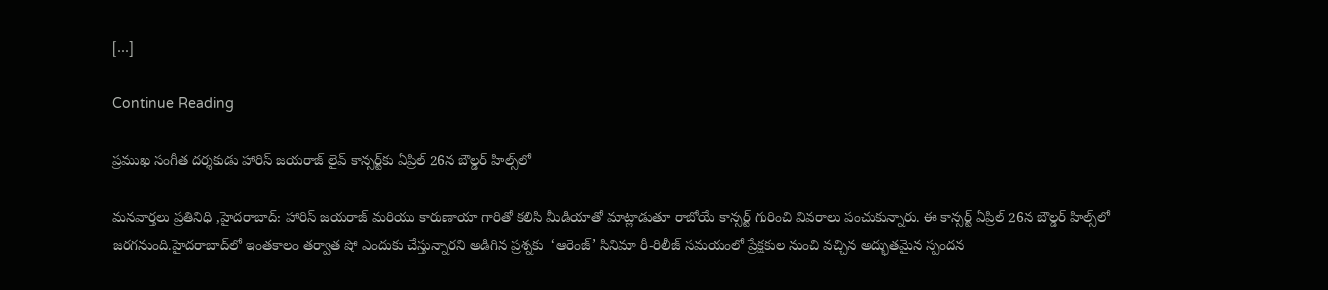[…]

Continue Reading

ప్రముఖ సంగీత దర్శకుడు హారిస్ జయరాజ్ లైవ్ కాన్సర్ట్‌కు ఏప్రిల్ 26న బౌల్డర్ హిల్స్‌లో

మనవార్తలు ప్రతినిధి ,హైదరాబాద్: హారిస్ జయరాజ్ మరియు కారుణాయా గారితో కలిసి మీడియాతో మాట్లాడుతూ రాబోయే కాన్సర్ట్ గురించి వివరాలు పంచుకున్నారు. ఈ కాన్సర్ట్ ఏప్రిల్ 26న బౌల్డర్ హిల్స్‌లో జరగనుంది.హైదరాబాద్‌లో ఇంతకాలం తర్వాత షో ఎందుకు చేస్తున్నారని అడిగిన ప్రశ్నకు  ‘ఆరెంజ్’ సినిమా రీ-రిలీజ్ సమయంలో ప్రేక్షకుల నుంచి వచ్చిన అద్భుతమైన స్పందన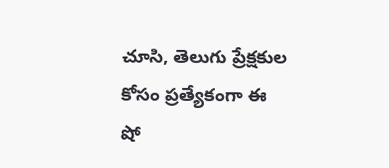చూసి, తెలుగు ప్రేక్షకుల కోసం ప్రత్యేకంగా ఈ షో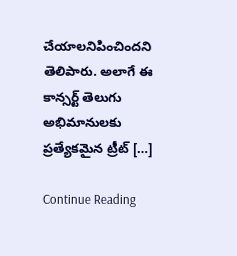చేయాలనిపించిందని తెలిపారు. అలాగే ఈ కాన్సర్ట్ తెలుగు అభిమానులకు ప్రత్యేకమైన ట్రీట్ […]

Continue Reading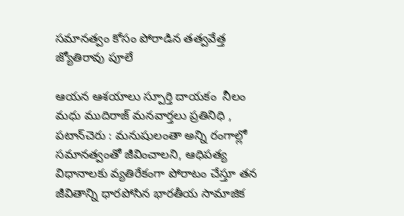సమానత్వం కోసం పోరాడిన తత్వవేత్త జ్యోతిరావు పూలే

ఆయన ఆశయాలు స్పూర్తి దాయకం  నీలం మధు ముదిరాజ్ మనవార్తలు ప్రతినిధి , పటాన్‌చెరు : మనుషులంతా అన్ని రంగాల్లో సమానత్వంతో జీవించాలని, ఆధిపత్య విధానాలకు వ్యతిరేకంగా పోరాటం చేస్తూ తన జీవితాన్ని ధారపోసిన భారతీయ సామాజిక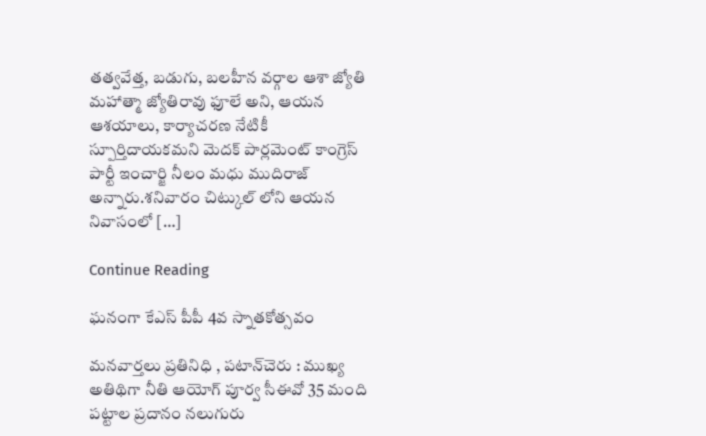తత్వవేత్త, బడుగు, బలహీన వర్గాల ఆశా జ్యోతి మహాత్మా జ్యోతిరావు ఫూలే అని, ఆయన ఆశయాలు, కార్యాచరణ నేటికీ స్పూర్తిదాయకమని మెదక్ పార్లమెంట్ కాంగ్రెస్ పార్టీ ఇంచార్జి నీలం మధు ముదిరాజ్ అన్నారు.శనివారం చిట్కుల్ లోని ఆయన నివాసంలో […]

Continue Reading

ఘనంగా కేఎస్ పీపీ 4వ స్నాతకోత్సవం

మనవార్తలు ప్రతినిధి , పటాన్‌చెరు : ముఖ్య అతిథిగా నీతి ఆయోగ్ పూర్వ సీఈవో 35 మంది పట్టాల ప్రదానం నలుగురు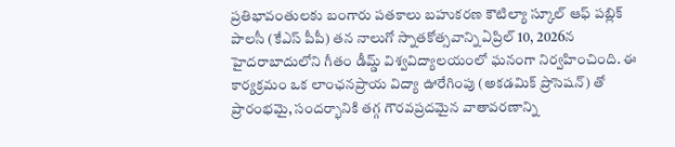ప్రతిభావంతులకు బంగారు పతకాలు బహుకరణ కౌటిల్యా స్కూల్ ఆఫ్ పబ్లిక్ పాలసీ (కేఎస్ పీపీ) తన నాలుగో స్నాతకోత్సవాన్ని ఏప్రిల్ 10, 2026న హైదరాబాదులోని గీతం డీమ్డ్ విశ్వవిద్యాలయంలో ఘనంగా నిర్వహించింది. ఈ కార్యక్రమం ఒక లాంఛనప్రాయ విద్యా ఊరేగింపు (అకడమిక్ ప్రొసెషన్) తో ప్రారంభమై, సందర్భానికి తగ్గ గౌరవప్రదమైన వాతావరణాన్ని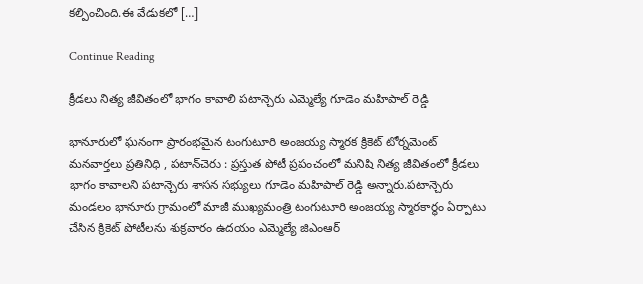కల్పించింది.ఈ వేడుకలో […]

Continue Reading

క్రీడలు నిత్య జీవితంలో భాగం కావాలి పటాన్చెరు ఎమ్మెల్యే గూడెం మహిపాల్ రెడ్డి

భానూరులో ఘనంగా ప్రారంభమైన టంగుటూరి అంజయ్య స్మారక క్రికెట్ టోర్నమెంట్ మనవార్తలు ప్రతినిధి , పటాన్‌చెరు : ప్రస్తుత పోటీ ప్రపంచంలో మనిషి నిత్య జీవితంలో క్రీడలు భాగం కావాలని పటాన్చెరు శాసన సభ్యులు గూడెం మహిపాల్ రెడ్డి అన్నారు.పటాన్చెరు మండలం భానూరు గ్రామంలో మాజీ ముఖ్యమంత్రి టంగుటూరి అంజయ్య స్మారకార్థం ఏర్పాటు చేసిన క్రికెట్ పోటీలను శుక్రవారం ఉదయం ఎమ్మెల్యే జిఎంఆర్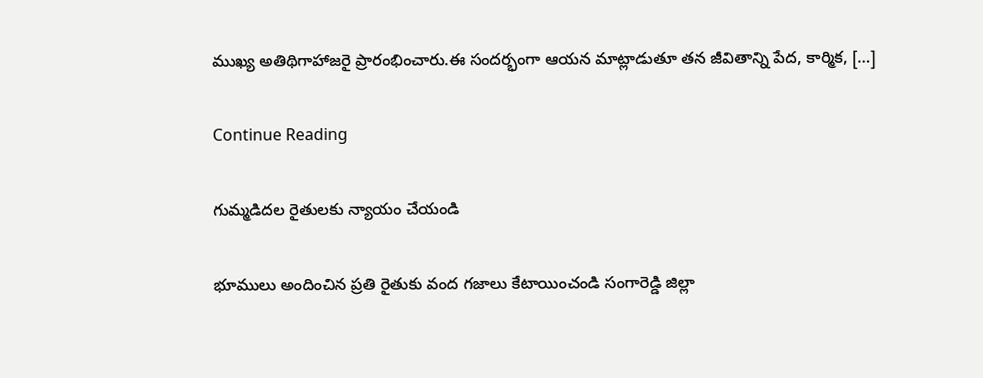ముఖ్య అతిథిగాహాజరై ప్రారంభించారు.ఈ సందర్భంగా ఆయన మాట్లాడుతూ తన జీవితాన్ని పేద, కార్మిక, […]

Continue Reading

గుమ్మడిదల రైతులకు న్యాయం చేయండి

భూములు అందించిన ప్రతి రైతుకు వంద గజాలు కేటాయించండి సంగారెడ్డి జిల్లా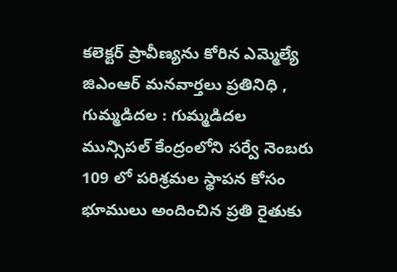కలెక్టర్ ప్రావీణ్యను కోరిన ఎమ్మెల్యే జిఎంఆర్ మనవార్తలు ప్రతినిధి , గుమ్మడిదల : గుమ్మడిదల మున్సిపల్ కేంద్రంలోని సర్వే నెంబరు 109 లో పరిశ్రమల స్థాపన కోసం భూములు అందించిన ప్రతి రైతుకు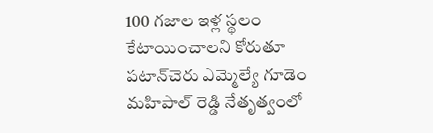100 గజాల ఇళ్ల స్థలం కేటాయించాలని కోరుతూ పటాన్‌చెరు ఎమ్మెల్యే గూడెం మహిపాల్ రెడ్డి నేతృత్వంలో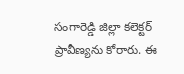సంగారెడ్డి జిల్లా కలెక్టర్ ప్రావీణ్యను కోరారు. ఈ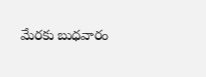మేరకు బుధవారం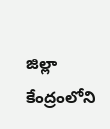జిల్లా కేంద్రంలోని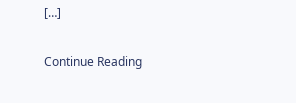[…]

Continue Reading